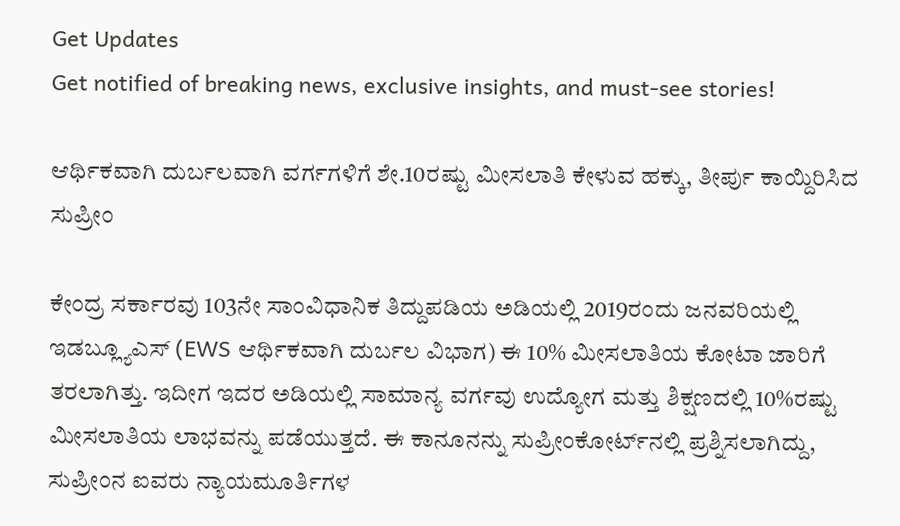Get Updates
Get notified of breaking news, exclusive insights, and must-see stories!

ಆರ್ಥಿಕವಾಗಿ ದುರ್ಬಲವಾಗಿ ವರ್ಗಗಳಿಗೆ ಶೇ.10ರಷ್ಟು ಮೀಸಲಾತಿ ಕೇಳುವ ಹಕ್ಕು, ತೀರ್ಪು ಕಾಯ್ದಿರಿಸಿದ ಸುಪ್ರೀಂ

ಕೇಂದ್ರ ಸರ್ಕಾರವು 103ನೇ ಸಾಂವಿಧಾನಿಕ ತಿದ್ದುಪಡಿಯ ಅಡಿಯಲ್ಲಿ 2019ರಂದು ಜನವರಿಯಲ್ಲಿ ಇಡಬ್ಲ್ಯೂಎಸ್ (EWS ಆರ್ಥಿಕವಾಗಿ ದುರ್ಬಲ ವಿಭಾಗ) ಈ 10% ಮೀಸಲಾತಿಯ ಕೋಟಾ ಜಾರಿಗೆ ತರಲಾಗಿತ್ತು. ಇದೀಗ ಇದರ ಅಡಿಯಲ್ಲಿ ಸಾಮಾನ್ಯ ವರ್ಗವು ಉದ್ಯೋಗ ಮತ್ತು ಶಿಕ್ಷಣದಲ್ಲಿ 10%ರಷ್ಟು ಮೀಸಲಾತಿಯ ಲಾಭವನ್ನು ಪಡೆಯುತ್ತದೆ. ಈ ಕಾನೂನನ್ನು ಸುಪ್ರೀಂಕೋರ್ಟ್‌ನಲ್ಲಿ ಪ್ರಶ್ನಿಸಲಾಗಿದ್ದು, ಸುಪ್ರೀಂನ ಐವರು ನ್ಯಾಯಮೂರ್ತಿಗಳ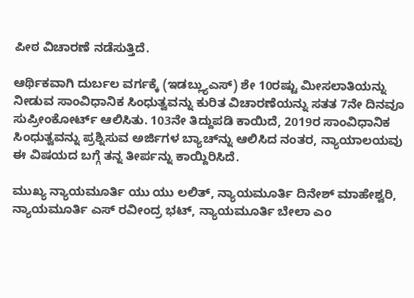ಪೀಠ ವಿಚಾರಣೆ ನಡೆಸುತ್ತಿದೆ.

ಆರ್ಥಿಕವಾಗಿ ದುರ್ಬಲ ವರ್ಗಕ್ಕೆ (ಇಡಬ್ಲ್ಯುಎಸ್) ಶೇ 10ರಷ್ಟು ಮೀಸಲಾತಿಯನ್ನು ನೀಡುವ ಸಾಂವಿಧಾನಿಕ ಸಿಂಧುತ್ವವನ್ನು ಕುರಿತ ವಿಚಾರಣೆಯನ್ನು ಸತತ 7ನೇ ದಿನವೂ ಸುಪ್ರೀಂಕೋರ್ಟ್ ಆಲಿಸಿತು. 103ನೇ ತಿದ್ದುಪಡಿ ಕಾಯಿದೆ, 2019ರ ಸಾಂವಿಧಾನಿಕ ಸಿಂಧುತ್ವವನ್ನು ಪ್ರಶ್ನಿಸುವ ಅರ್ಜಿಗಳ ಬ್ಯಾಚ್‌ನ್ನು ಆಲಿಸಿದ ನಂತರ, ನ್ಯಾಯಾಲಯವು ಈ ವಿಷಯದ ಬಗ್ಗೆ ತನ್ನ ತೀರ್ಪನ್ನು ಕಾಯ್ದಿರಿಸಿದೆ.

ಮುಖ್ಯ ನ್ಯಾಯಮೂರ್ತಿ ಯು ಯು ಲಲಿತ್, ನ್ಯಾಯಮೂರ್ತಿ ದಿನೇಶ್ ಮಾಹೇಶ್ವರಿ, ನ್ಯಾಯಮೂರ್ತಿ ಎಸ್ ರವೀಂದ್ರ ಭಟ್, ನ್ಯಾಯಮೂರ್ತಿ ಬೇಲಾ ಎಂ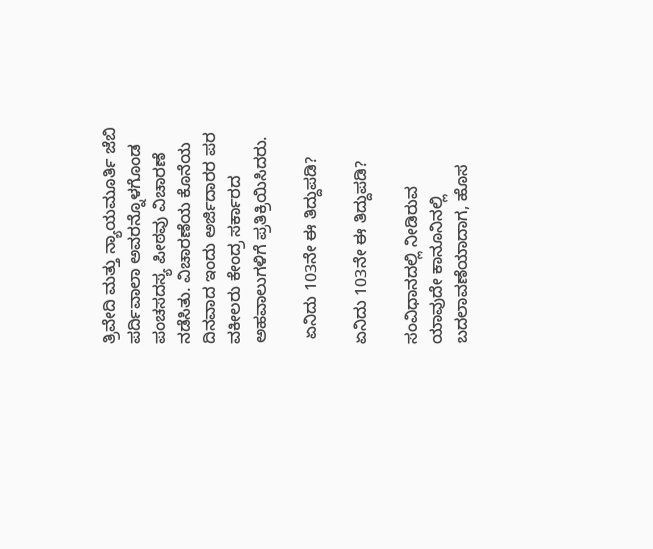ತ್ರಿವೇದಿ ಮತ್ತು ನ್ಯಾಯಮೂರ್ತಿ ಜೆಬಿ ಪರ್ದಿವಾಲಾ ಅವರನ್ನೊಳಗೊಂಡ ಪಂಚಸದಸ್ಯ ಪೀಠವು ವಿಚಾರಣೆ ನಡೆಸಿತು. ವಿಚಾರಣೆಯ ಕೊನೆಯ ದಿನವಾದ ಇಂದು ಅರ್ಜಿದಾರರ ಪರ ವಕೀಲರು ಕೇಂದ್ರ ಸರ್ಕಾರದ ಅಹವಾಲುಗಳಿಗೆ ಪ್ರತಿಕ್ರಿಯಿಸಿದರು.

 ಏನಿದು 103ನೇ ಈ ತಿದ್ದುಪಡಿ?

ಏನಿದು 103ನೇ ಈ ತಿದ್ದುಪಡಿ?

ಸಂವಿಧಾನದಲ್ಲಿ ನೀಡಿರುವ ಯಾವುದೇ ಕಾನೂನಿನಲ್ಲಿ ಬದಲಾವಣೆಯಾದಾಗ, ಹೊಸ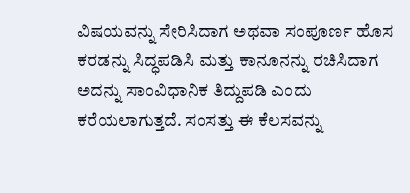ವಿಷಯವನ್ನು ಸೇರಿಸಿದಾಗ ಅಥವಾ ಸಂಪೂರ್ಣ ಹೊಸ ಕರಡನ್ನು ಸಿದ್ಧಪಡಿಸಿ ಮತ್ತು ಕಾನೂನನ್ನು ರಚಿಸಿದಾಗ ಅದನ್ನು ಸಾಂವಿಧಾನಿಕ ತಿದ್ದುಪಡಿ ಎಂದು ಕರೆಯಲಾಗುತ್ತದೆ. ಸಂಸತ್ತು ಈ ಕೆಲಸವನ್ನು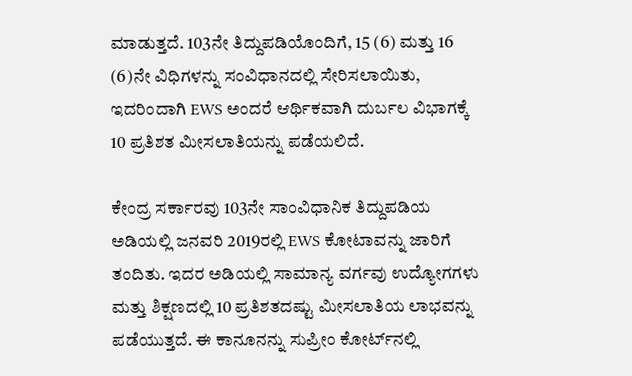ಮಾಡುತ್ತದೆ. 103ನೇ ತಿದ್ದುಪಡಿಯೊಂದಿಗೆ, 15 (6) ಮತ್ತು 16 (6)ನೇ ವಿಧಿಗಳನ್ನು ಸಂವಿಧಾನದಲ್ಲಿ ಸೇರಿಸಲಾಯಿತು, ಇದರಿಂದಾಗಿ EWS ಅಂದರೆ ಆರ್ಥಿಕವಾಗಿ ದುರ್ಬಲ ವಿಭಾಗಕ್ಕೆ 10 ಪ್ರತಿಶತ ಮೀಸಲಾತಿಯನ್ನು ಪಡೆಯಲಿದೆ.

ಕೇಂದ್ರ ಸರ್ಕಾರವು 103ನೇ ಸಾಂವಿಧಾನಿಕ ತಿದ್ದುಪಡಿಯ ಅಡಿಯಲ್ಲಿ ಜನವರಿ 2019ರಲ್ಲಿ EWS ಕೋಟಾವನ್ನು ಜಾರಿಗೆ ತಂದಿತು. ಇದರ ಅಡಿಯಲ್ಲಿ ಸಾಮಾನ್ಯ ವರ್ಗವು ಉದ್ಯೋಗಗಳು ಮತ್ತು ಶಿಕ್ಷಣದಲ್ಲಿ 10 ಪ್ರತಿಶತದಷ್ಟು ಮೀಸಲಾತಿಯ ಲಾಭವನ್ನು ಪಡೆಯುತ್ತದೆ. ಈ ಕಾನೂನನ್ನು ಸುಪ್ರೀಂ ಕೋರ್ಟ್‌ನಲ್ಲಿ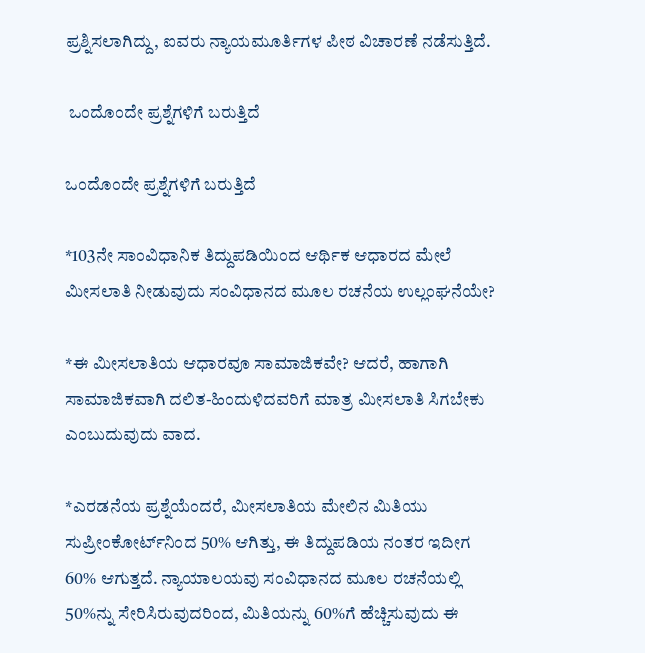ಪ್ರಶ್ನಿಸಲಾಗಿದ್ದು, ಐವರು ನ್ಯಾಯಮೂರ್ತಿಗಳ ಪೀಠ ವಿಚಾರಣೆ ನಡೆಸುತ್ತಿದೆ.

 ಒಂದೊಂದೇ ಪ್ರಶ್ನೆಗಳಿಗೆ ಬರುತ್ತಿದೆ

ಒಂದೊಂದೇ ಪ್ರಶ್ನೆಗಳಿಗೆ ಬರುತ್ತಿದೆ

*103ನೇ ಸಾಂವಿಧಾನಿಕ ತಿದ್ದುಪಡಿಯಿಂದ ಆರ್ಥಿಕ ಆಧಾರದ ಮೇಲೆ ಮೀಸಲಾತಿ ನೀಡುವುದು ಸಂವಿಧಾನದ ಮೂಲ ರಚನೆಯ ಉಲ್ಲಂಘನೆಯೇ?

*ಈ ಮೀಸಲಾತಿಯ ಆಧಾರವೂ ಸಾಮಾಜಿಕವೇ? ಆದರೆ, ಹಾಗಾಗಿ ಸಾಮಾಜಿಕವಾಗಿ ದಲಿತ-ಹಿಂದುಳಿದವರಿಗೆ ಮಾತ್ರ ಮೀಸಲಾತಿ ಸಿಗಬೇಕು ಎಂಬುದುವುದು ವಾದ.

*ಎರಡನೆಯ ಪ್ರಶ್ನೆಯೆಂದರೆ, ಮೀಸಲಾತಿಯ ಮೇಲಿನ ಮಿತಿಯು ಸುಪ್ರೀಂಕೋರ್ಟ್‌ನಿಂದ 50% ಆಗಿತ್ತು, ಈ ತಿದ್ದುಪಡಿಯ ನಂತರ ಇದೀಗ 60% ಆಗುತ್ತದೆ. ನ್ಯಾಯಾಲಯವು ಸಂವಿಧಾನದ ಮೂಲ ರಚನೆಯಲ್ಲಿ 50%ನ್ನು ಸೇರಿಸಿರುವುದರಿಂದ, ಮಿತಿಯನ್ನು 60%ಗೆ ಹೆಚ್ಚಿಸುವುದು ಈ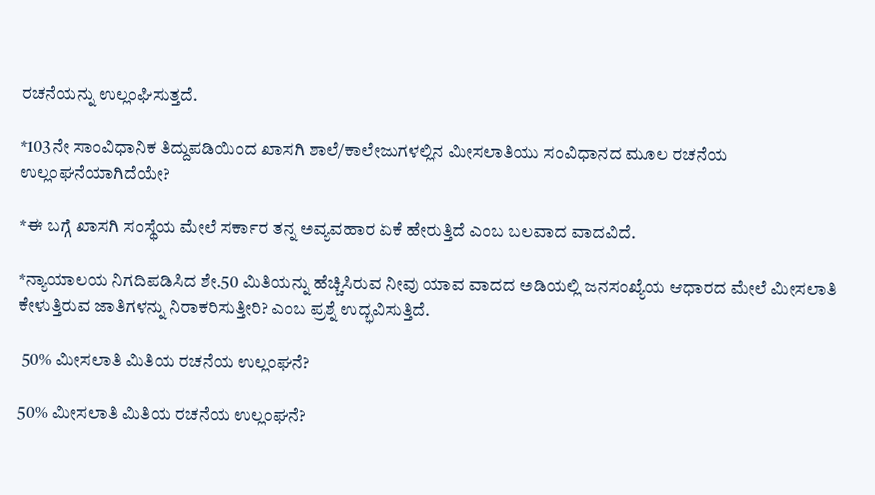ರಚನೆಯನ್ನು ಉಲ್ಲಂಘಿಸುತ್ತದೆ.

*103ನೇ ಸಾಂವಿಧಾನಿಕ ತಿದ್ದುಪಡಿಯಿಂದ ಖಾಸಗಿ ಶಾಲೆ/ಕಾಲೇಜುಗಳಲ್ಲಿನ ಮೀಸಲಾತಿಯು ಸಂವಿಧಾನದ ಮೂಲ ರಚನೆಯ ಉಲ್ಲಂಘನೆಯಾಗಿದೆಯೇ?

*ಈ ಬಗ್ಗೆ ಖಾಸಗಿ ಸಂಸ್ಥೆಯ ಮೇಲೆ ಸರ್ಕಾರ ತನ್ನ ಅವ್ಯವಹಾರ ಏಕೆ ಹೇರುತ್ತಿದೆ ಎಂಬ ಬಲವಾದ ವಾದವಿದೆ.

*ನ್ಯಾಯಾಲಯ ನಿಗದಿಪಡಿಸಿದ ಶೇ.50 ಮಿತಿಯನ್ನು ಹೆಚ್ಚಿಸಿರುವ ನೀವು ಯಾವ ವಾದದ ಅಡಿಯಲ್ಲಿ ಜನಸಂಖ್ಯೆಯ ಆಧಾರದ ಮೇಲೆ ಮೀಸಲಾತಿ ಕೇಳುತ್ತಿರುವ ಜಾತಿಗಳನ್ನು ನಿರಾಕರಿಸುತ್ತೀರಿ? ಎಂಬ ಪ್ರಶ್ನೆ ಉದ್ಭವಿಸುತ್ತಿದೆ.

 50% ಮೀಸಲಾತಿ ಮಿತಿಯ ರಚನೆಯ ಉಲ್ಲಂಘನೆ?

50% ಮೀಸಲಾತಿ ಮಿತಿಯ ರಚನೆಯ ಉಲ್ಲಂಘನೆ?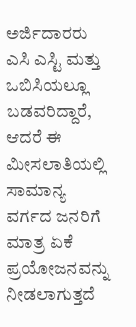ಅರ್ಜಿದಾರರು ಎಸಿ ಎಸ್ಟಿ ಮತ್ತು ಒಬಿಸಿಯಲ್ಲೂ ಬಡವರಿದ್ದಾರೆ, ಆದರೆ ಈ ಮೀಸಲಾತಿಯಲ್ಲಿ ಸಾಮಾನ್ಯ ವರ್ಗದ ಜನರಿಗೆ ಮಾತ್ರ ಏಕೆ ಪ್ರಯೋಜನವನ್ನು ನೀಡಲಾಗುತ್ತದೆ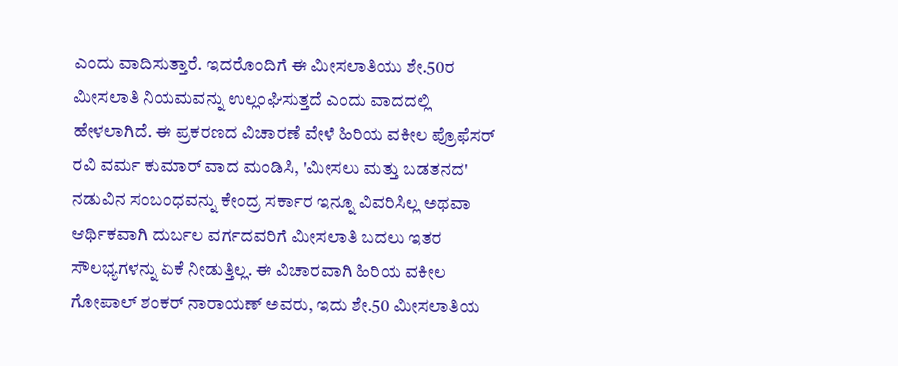ಎಂದು ವಾದಿಸುತ್ತಾರೆ. ಇದರೊಂದಿಗೆ ಈ ಮೀಸಲಾತಿಯು ಶೇ.50ರ ಮೀಸಲಾತಿ ನಿಯಮವನ್ನು ಉಲ್ಲಂಘಿಸುತ್ತದೆ ಎಂದು ವಾದದಲ್ಲಿ ಹೇಳಲಾಗಿದೆ. ಈ ಪ್ರಕರಣದ ವಿಚಾರಣೆ ವೇಳೆ ಹಿರಿಯ ವಕೀಲ ಪ್ರೊಫೆಸರ್ ರವಿ ವರ್ಮ ಕುಮಾರ್ ವಾದ ಮಂಡಿಸಿ, 'ಮೀಸಲು ಮತ್ತು ಬಡತನದ' ನಡುವಿನ ಸಂಬಂಧವನ್ನು ಕೇಂದ್ರ ಸರ್ಕಾರ ಇನ್ನೂ ವಿವರಿಸಿಲ್ಲ ಅಥವಾ ಆರ್ಥಿಕವಾಗಿ ದುರ್ಬಲ ವರ್ಗದವರಿಗೆ ಮೀಸಲಾತಿ ಬದಲು ಇತರ ಸೌಲಭ್ಯಗಳನ್ನು ಏಕೆ ನೀಡುತ್ತಿಲ್ಲ. ಈ ವಿಚಾರವಾಗಿ ಹಿರಿಯ ವಕೀಲ ಗೋಪಾಲ್ ಶಂಕರ್ ನಾರಾಯಣ್ ಅವರು, ಇದು ಶೇ.50 ಮೀಸಲಾತಿಯ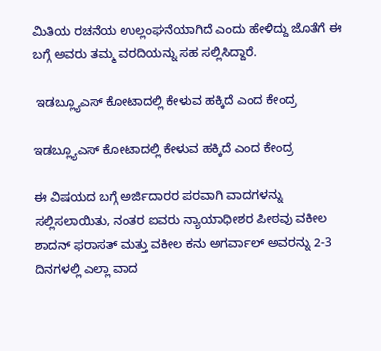ಮಿತಿಯ ರಚನೆಯ ಉಲ್ಲಂಘನೆಯಾಗಿದೆ ಎಂದು ಹೇಳಿದ್ದು ಜೊತೆಗೆ ಈ ಬಗ್ಗೆ ಅವರು ತಮ್ಮ ವರದಿಯನ್ನು ಸಹ ಸಲ್ಲಿಸಿದ್ದಾರೆ.

 ಇಡಬ್ಲ್ಯೂಎಸ್ ಕೋಟಾದಲ್ಲಿ ಕೇಳುವ ಹಕ್ಕಿದೆ ಎಂದ ಕೇಂದ್ರ

ಇಡಬ್ಲ್ಯೂಎಸ್ ಕೋಟಾದಲ್ಲಿ ಕೇಳುವ ಹಕ್ಕಿದೆ ಎಂದ ಕೇಂದ್ರ

ಈ ವಿಷಯದ ಬಗ್ಗೆ ಅರ್ಜಿದಾರರ ಪರವಾಗಿ ವಾದಗಳನ್ನು ಸಲ್ಲಿಸಲಾಯಿತು, ನಂತರ ಐವರು ನ್ಯಾಯಾಧೀಶರ ಪೀಠವು ವಕೀಲ ಶಾದನ್ ಫರಾಸತ್ ಮತ್ತು ವಕೀಲ ಕನು ಅಗರ್ವಾಲ್ ಅವರನ್ನು 2-3 ದಿನಗಳಲ್ಲಿ ಎಲ್ಲಾ ವಾದ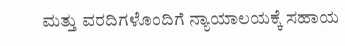ಮತ್ತು ವರದಿಗಳೊಂದಿಗೆ ನ್ಯಾಯಾಲಯಕ್ಕೆ ಸಹಾಯ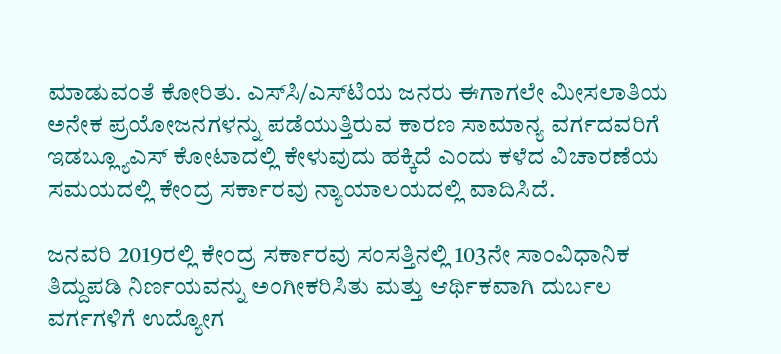ಮಾಡುವಂತೆ ಕೋರಿತು. ಎಸ್‌ಸಿ/ಎಸ್‌ಟಿಯ ಜನರು ಈಗಾಗಲೇ ಮೀಸಲಾತಿಯ ಅನೇಕ ಪ್ರಯೋಜನಗಳನ್ನು ಪಡೆಯುತ್ತಿರುವ ಕಾರಣ ಸಾಮಾನ್ಯ ವರ್ಗದವರಿಗೆ ಇಡಬ್ಲ್ಯೂಎಸ್ ಕೋಟಾದಲ್ಲಿ ಕೇಳುವುದು ಹಕ್ಕಿದೆ ಎಂದು ಕಳೆದ ವಿಚಾರಣೆಯ ಸಮಯದಲ್ಲಿ ಕೇಂದ್ರ ಸರ್ಕಾರವು ನ್ಯಾಯಾಲಯದಲ್ಲಿ ವಾದಿಸಿದೆ.

ಜನವರಿ 2019ರಲ್ಲಿ ಕೇಂದ್ರ ಸರ್ಕಾರವು ಸಂಸತ್ತಿನಲ್ಲಿ 103ನೇ ಸಾಂವಿಧಾನಿಕ ತಿದ್ದುಪಡಿ ನಿರ್ಣಯವನ್ನು ಅಂಗೀಕರಿಸಿತು ಮತ್ತು ಆರ್ಥಿಕವಾಗಿ ದುರ್ಬಲ ವರ್ಗಗಳಿಗೆ ಉದ್ಯೋಗ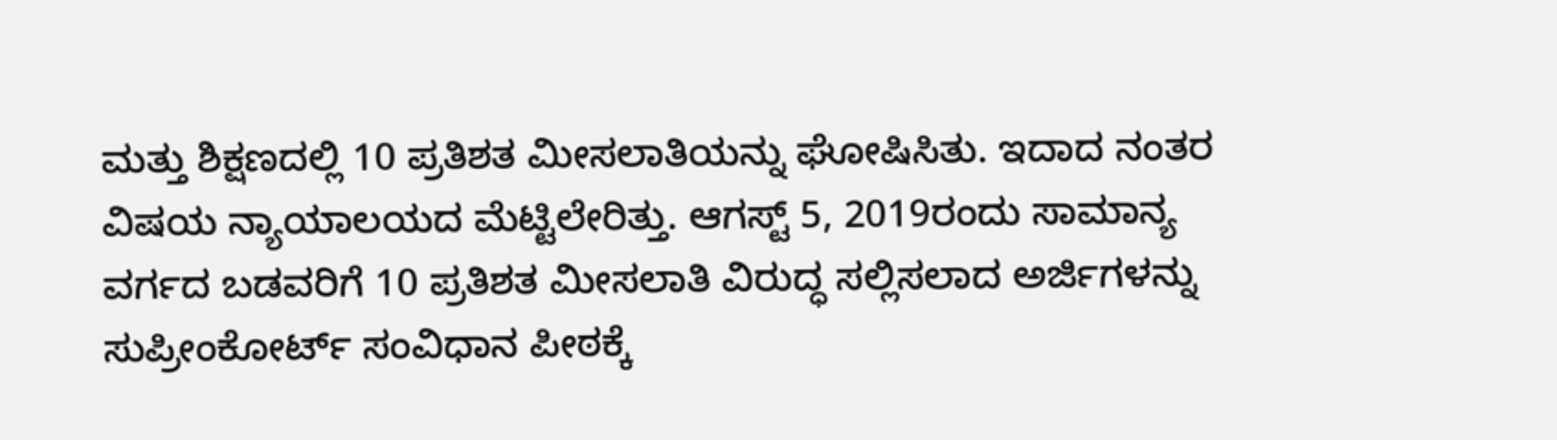ಮತ್ತು ಶಿಕ್ಷಣದಲ್ಲಿ 10 ಪ್ರತಿಶತ ಮೀಸಲಾತಿಯನ್ನು ಘೋಷಿಸಿತು. ಇದಾದ ನಂತರ ವಿಷಯ ನ್ಯಾಯಾಲಯದ ಮೆಟ್ಟಿಲೇರಿತ್ತು. ಆಗಸ್ಟ್ 5, 2019ರಂದು ಸಾಮಾನ್ಯ ವರ್ಗದ ಬಡವರಿಗೆ 10 ಪ್ರತಿಶತ ಮೀಸಲಾತಿ ವಿರುದ್ಧ ಸಲ್ಲಿಸಲಾದ ಅರ್ಜಿಗಳನ್ನು ಸುಪ್ರೀಂಕೋರ್ಟ್ ಸಂವಿಧಾನ ಪೀಠಕ್ಕೆ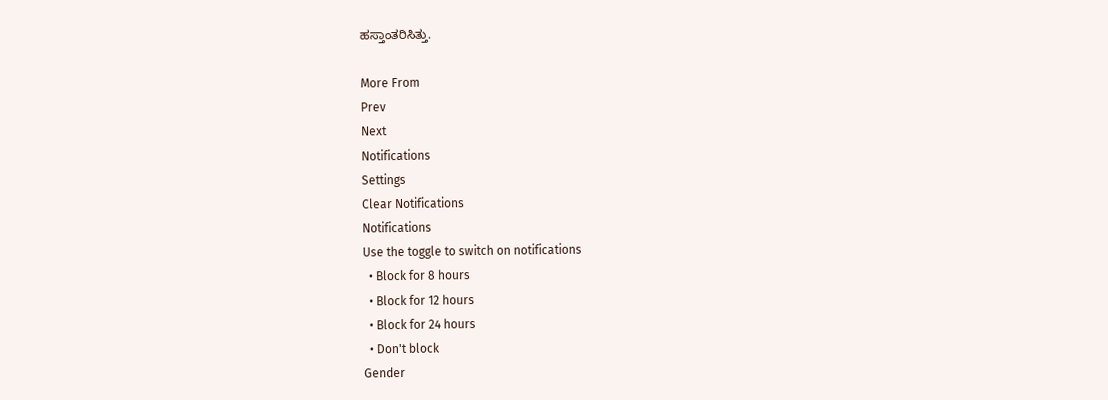ಹಸ್ತಾಂತರಿಸಿತ್ತು.

More From
Prev
Next
Notifications
Settings
Clear Notifications
Notifications
Use the toggle to switch on notifications
  • Block for 8 hours
  • Block for 12 hours
  • Block for 24 hours
  • Don't block
Gender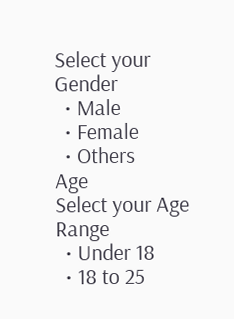Select your Gender
  • Male
  • Female
  • Others
Age
Select your Age Range
  • Under 18
  • 18 to 25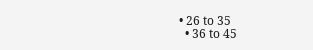• 26 to 35
  • 36 to 45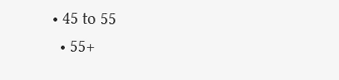• 45 to 55
  • 55+